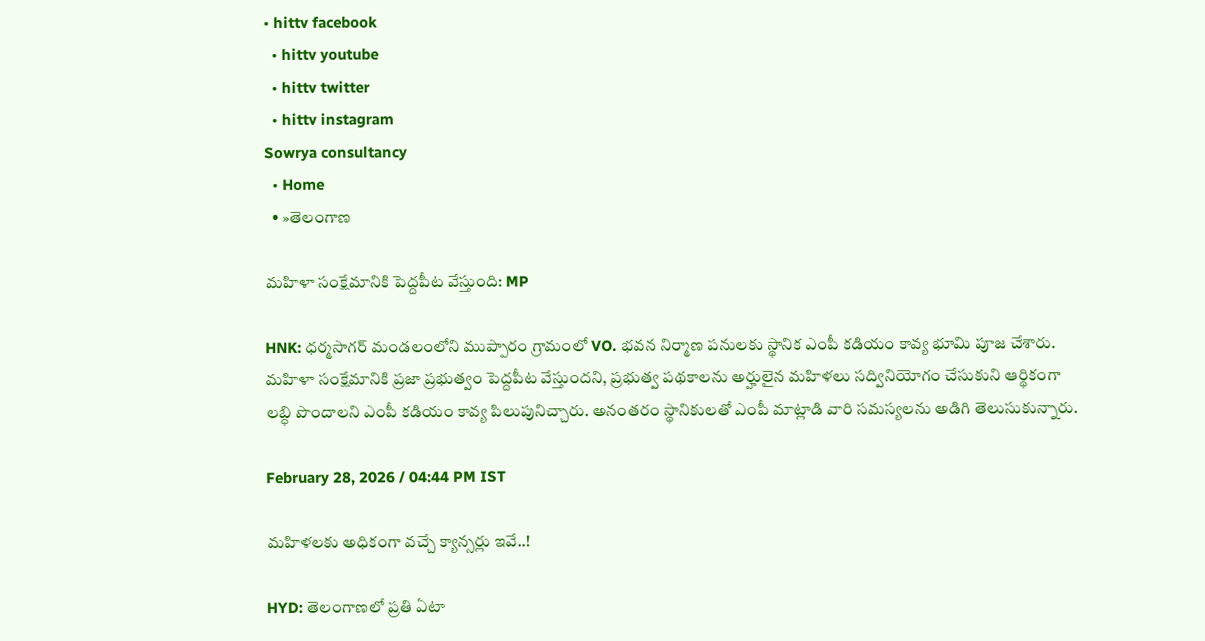• hittv facebook
  • hittv youtube
  • hittv twitter
  • hittv instagram
Sowrya consultancy
  • Home
  • »తెలంగాణ

మహిళా సంక్షేమానికి పెద్దపీట వేస్తుంది: MP

HNK: ధర్మసాగర్ మండలంలోని ముప్పారం గ్రామంలో VO. భవన నిర్మాణ పనులకు స్థానిక ఎంపీ కడియం కావ్య భూమి పూజ చేశారు. మహిళా సంక్షేమానికి ప్రజా ప్రభుత్వం పెద్దపీట వేస్తుందని, ప్రభుత్వ పథకాలను అర్హులైన మహిళలు సద్వినియోగం చేసుకుని ఆర్థికంగా లబ్ధి పొందాలని ఎంపీ కడియం కావ్య పిలుపునిచ్చారు. అనంతరం స్థానికులతో ఎంపీ మాట్లాడి వారి సమస్యలను అడిగి తెలుసుకున్నారు.

February 28, 2026 / 04:44 PM IST

మహిళలకు అధికంగా వచ్చే క్యాన్సర్లు ఇవే..!

HYD: తెలంగాణలో ప్రతి ఏటా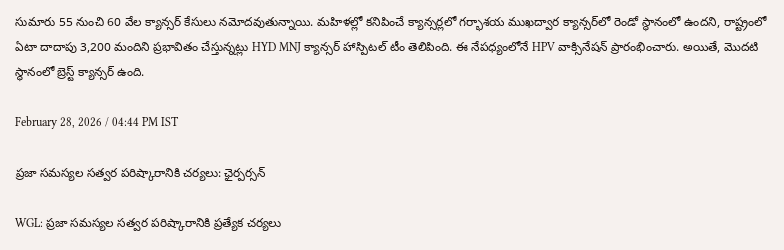సుమారు 55 నుంచి 60 వేల క్యాన్సర్ కేసులు నమోదవుతున్నాయి. మహిళల్లో కనిపించే క్యాన్సర్లలో గర్భాశయ ముఖద్వార క్యాన్సర్‌లో రెండో స్థానంలో ఉందని, రాష్ట్రంలో ఏటా దాదాపు 3,200 మందిని ప్రభావితం చేస్తున్నట్లు HYD MNJ క్యాన్సర్ హాస్పిటల్ టీం తెలిపింది. ఈ నేపధ్యంలోనే HPV వాక్సినేషన్ ప్రారంభించారు. అయితే, మొదటి స్థానంలో బ్రెస్ట్ క్యాన్సర్ ఉంది.

February 28, 2026 / 04:44 PM IST

ప్రజా సమస్యల సత్వర పరిష్కారానికి చర్యలు: ఛైర్పర్సన్

WGL: ప్రజా సమస్యల సత్వర పరిష్కారానికి ప్రత్యేక చర్యలు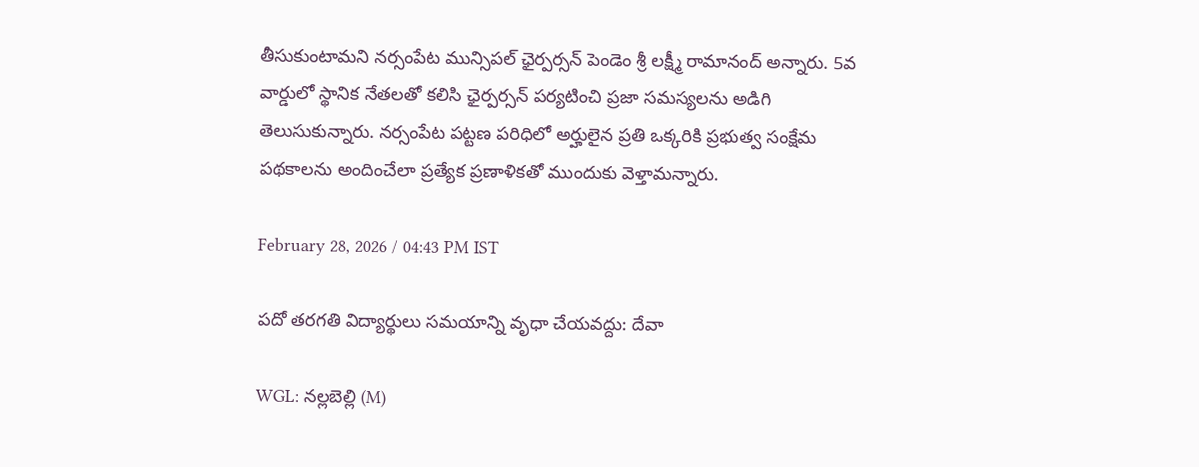తీసుకుంటామని నర్సంపేట మున్సిపల్ ఛైర్పర్సన్ పెండెం శ్రీ లక్ష్మీ రామానంద్ అన్నారు. 5వ వార్డులో స్థానిక నేతలతో కలిసి ఛైర్పర్సన్ పర్యటించి ప్రజా సమస్యలను అడిగి తెలుసుకున్నారు. నర్సంపేట పట్టణ పరిధిలో అర్హులైన ప్రతి ఒక్కరికి ప్రభుత్వ సంక్షేమ పథకాలను అందించేలా ప్రత్యేక ప్రణాళికతో ముందుకు వెళ్తామన్నారు.

February 28, 2026 / 04:43 PM IST

పదో తరగతి విద్యార్థులు సమయాన్ని వృధా చేయవద్దు: దేవా

WGL: నల్లబెల్లి (M)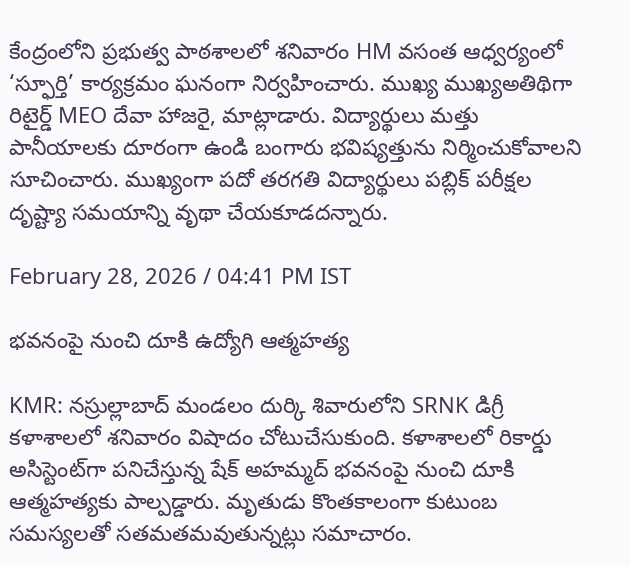కేంద్రంలోని ప్రభుత్వ పాఠశాలలో శనివారం HM వసంత ఆధ్వర్యంలో ‘స్ఫూర్తి’ కార్యక్రమం ఘనంగా నిర్వహించారు. ముఖ్య ముఖ్యఅతిథిగా రిటైర్డ్ MEO దేవా హాజరై, మాట్లాడారు. విద్యార్థులు మత్తు పానీయాలకు దూరంగా ఉండి బంగారు భవిష్యత్తును నిర్మించుకోవాలని సూచించారు. ముఖ్యంగా పదో తరగతి విద్యార్థులు పబ్లిక్ పరీక్షల దృష్ట్యా సమయాన్ని వృథా చేయకూడదన్నారు.

February 28, 2026 / 04:41 PM IST

భవనంపై నుంచి దూకి ఉద్యోగి ఆత్మహత్య

KMR: నస్రుల్లాబాద్ మండలం దుర్కి శివారులోని SRNK డిగ్రీ కళాశాలలో శనివారం విషాదం చోటుచేసుకుంది. కళాశాలలో రికార్డు అసిస్టెంట్‌గా పనిచేస్తున్న షేక్ అహమ్మద్ భవనంపై నుంచి దూకి ఆత్మహత్యకు పాల్పడ్డారు. మృతుడు కొంతకాలంగా కుటుంబ సమస్యలతో సతమతమవుతున్నట్లు సమాచారం.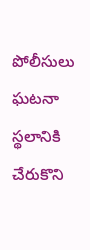పోలీసులు ఘటనా స్థలానికి చేరుకొని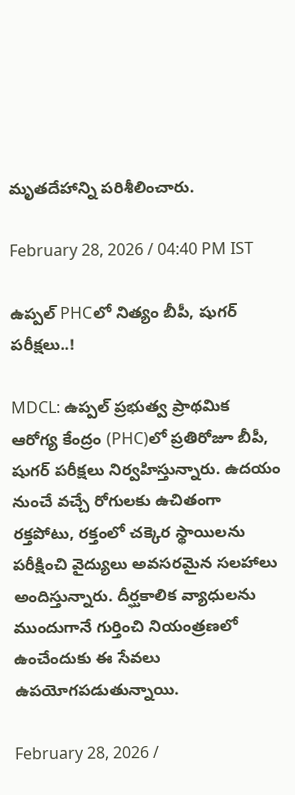మృతదేహాన్ని పరిశీలించారు.

February 28, 2026 / 04:40 PM IST

ఉప్పల్ PHCలో నిత్యం బీపీ, షుగర్ పరీక్షలు..!

MDCL: ఉప్పల్ ప్రభుత్వ ప్రాథమిక ఆరోగ్య కేంద్రం (PHC)లో ప్రతిరోజూ బీపీ, షుగర్ పరీక్షలు నిర్వహిస్తున్నారు. ఉదయం నుంచే వచ్చే రోగులకు ఉచితంగా రక్తపోటు, రక్తంలో చక్కెర స్థాయిలను పరీక్షించి వైద్యులు అవసరమైన సలహాలు అందిస్తున్నారు. దీర్ఘకాలిక వ్యాధులను ముందుగానే గుర్తించి నియంత్రణలో ఉంచేందుకు ఈ సేవలు ఉపయోగపడుతున్నాయి.

February 28, 2026 /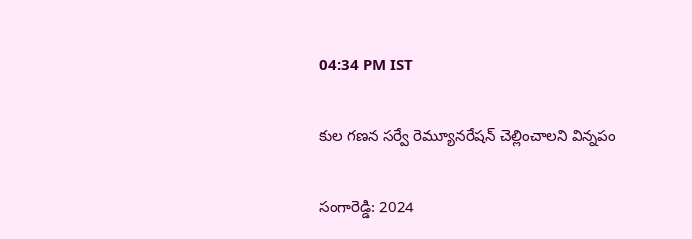04:34 PM IST

కుల గణన సర్వే రెమ్యూనరేషన్ చెల్లించాలని విన్నపం

సంగారెడ్డి: 2024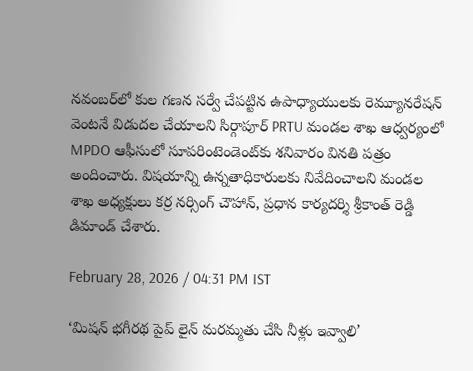నవంబర్‌లో కుల గణన సర్వే చేపట్టిన ఉపాధ్యాయులకు రెమ్యూనరేషన్ వెంటనే విడుదల చేయాలని సిర్గాపూర్ PRTU మండల శాఖ ఆధ్వర్యంలో MPDO ఆఫీసులో సూపరింటెండెంట్‌కు శనివారం వినతి పత్రం అందించారు. విషయాన్ని ఉన్నతాధికారులకు నివేదించాలని మండల శాఖ అధ్యక్షులు కర్ర నర్సింగ్ చౌహాన్, ప్రధాన కార్యదర్శి శ్రీకాంత్ రెడ్డి డిమాండ్ చేశారు.

February 28, 2026 / 04:31 PM IST

‘మిషన్ భగీరథ పైప్ లైన్ మరమ్మతు చేసి నీళ్లు ఇవ్వాలి’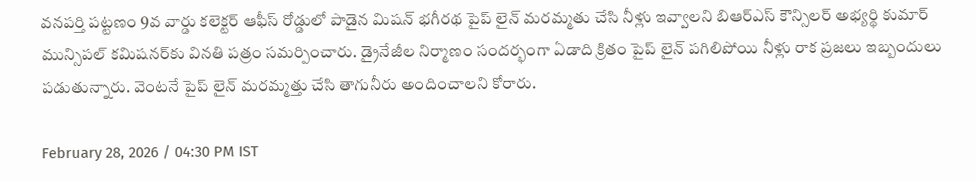వనపర్తి పట్టణం 9వ వార్డు కలెక్టర్ ఆఫీస్ రోడ్డులో పాడైన మిషన్ భగీరథ పైప్ లైన్ మరమ్మతు చేసి నీళ్లు ఇవ్వాలని బిఆర్ఎస్ కౌన్సిలర్ అభ్యర్థి కుమార్ మున్సిపల్ కమిషనర్‌కు వినతి పత్రం సమర్పించారు. డ్రైనేజీల నిర్మాణం సందర్భంగా ఏడాది క్రితం పైప్ లైన్ పగిలిపోయి నీళ్లు రాక ప్రజలు ఇబ్బందులు పడుతున్నారు. వెంటనే పైప్ లైన్ మరమ్మత్తు చేసి తాగునీరు అందించాలని కోరారు.

February 28, 2026 / 04:30 PM IST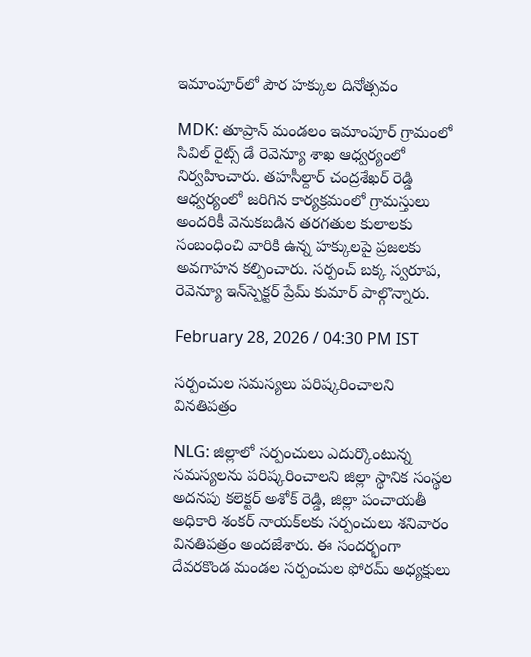ఇమాంపూర్‌లో పౌర హక్కుల దినోత్సవం

MDK: తూప్రాన్ మండలం ఇమాంపూర్ గ్రామంలో సివిల్ రైట్స్ డే రెవెన్యూ శాఖ ఆధ్వర్యంలో నిర్వహించారు. తహసీల్దార్ చంద్రశేఖర్ రెడ్డి ఆధ్వర్యంలో జరిగిన కార్యక్రమంలో గ్రామస్తులు అందరికీ వెనుకబడిన తరగతుల కులాలకు సంబంధించి వారికి ఉన్న హక్కులపై ప్రజలకు అవగాహన కల్పించారు. సర్పంచ్ బక్క స్వరూప, రెవెన్యూ ఇన్‌స్పెక్టర్ ప్రేమ్ కుమార్ పాల్గొన్నారు.

February 28, 2026 / 04:30 PM IST

సర్పంచుల సమస్యలు పరిష్కరించాలని వినతిపత్రం

NLG: జిల్లాలో సర్పంచులు ఎదుర్కొంటున్న సమస్యలను పరిష్కరించాలని జిల్లా స్థానిక సంస్థల అదనపు కలెక్టర్ అశోక్ రెడ్డి, జిల్లా పంచాయతీ అధికారి శంకర్ నాయక్‌లకు సర్పంచులు శనివారం వినతిపత్రం అందజేశారు. ఈ సందర్భంగా దేవరకొండ మండల సర్పంచుల ఫోరమ్ అధ్యక్షులు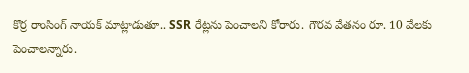కొర్ర రాంసింగ్ నాయక్ మాట్లాడుతూ.. SSR రేట్లను పెంచాలని కోరారు. గౌరవ వేతనం రూ. 10 వేలకు పెంచాలన్నారు.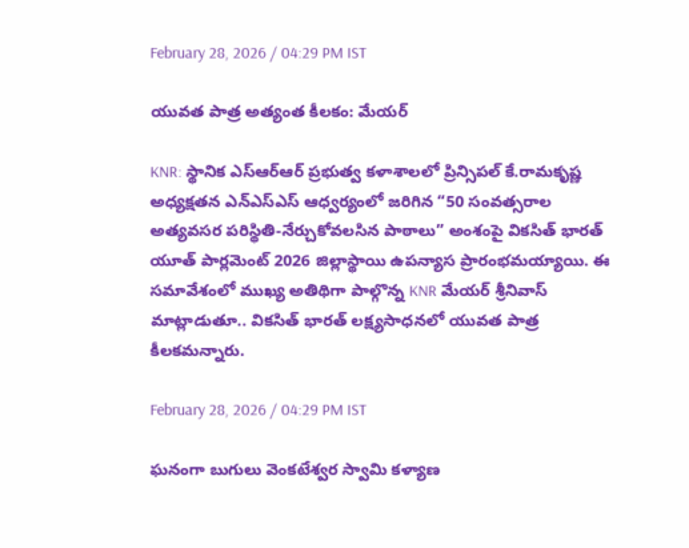February 28, 2026 / 04:29 PM IST

యువత పాత్ర అత్యంత కీలకం: మేయర్

KNR: స్థానిక ఎస్ఆర్ఆర్ ప్రభుత్వ కళాశాలలో ప్రిన్సిపల్ కే.రామకృష్ణ అధ్యక్షతన ఎన్ఎస్ఎస్ ఆధ్వర్యంలో జరిగిన “50 సంవత్సరాల అత్యవసర పరిస్థితి-నేర్చుకోవలసిన పాఠాలు” అంశంపై వికసిత్ భారత్ యూత్ పార్లమెంట్ 2026 జిల్లాస్థాయి ఉపన్యాస ప్రారంభమయ్యాయి. ఈ సమావేశంలో ముఖ్య అతిథిగా పాల్గొన్న KNR మేయర్ శ్రీనివాస్ మాట్లాడుతూ.. వికసిత్ భారత్ లక్ష్యసాధనలో యువత పాత్ర కీలకమన్నారు.

February 28, 2026 / 04:29 PM IST

ఘనంగా బుగులు వెంకటేశ్వర స్వామి కళ్యాణ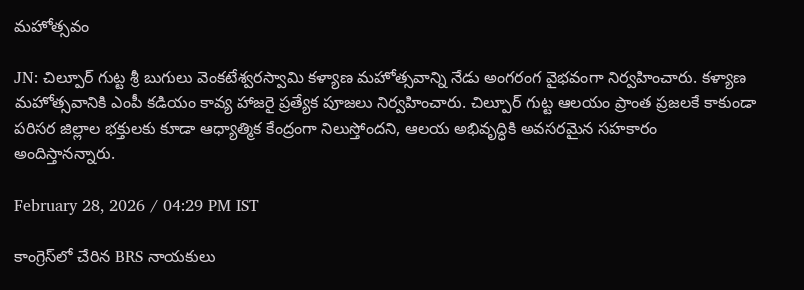మహోత్సవం

JN: చిల్పూర్ గుట్ట శ్రీ బుగులు వెంకటేశ్వరస్వామి కళ్యాణ మహోత్సవాన్ని నేడు అంగరంగ వైభవంగా నిర్వహించారు. కళ్యాణ మహోత్సవానికి ఎంపీ కడియం కావ్య హాజరై ప్రత్యేక పూజలు నిర్వహించారు. చిల్పూర్ గుట్ట ఆలయం ప్రాంత ప్రజలకే కాకుండా పరిసర జిల్లాల భక్తులకు కూడా ఆధ్యాత్మిక కేంద్రంగా నిలుస్తోందని, ఆలయ అభివృద్ధికి అవసరమైన సహకారం అందిస్తానన్నారు.

February 28, 2026 / 04:29 PM IST

కాంగ్రెస్‌లో చేరిన BRS నాయకులు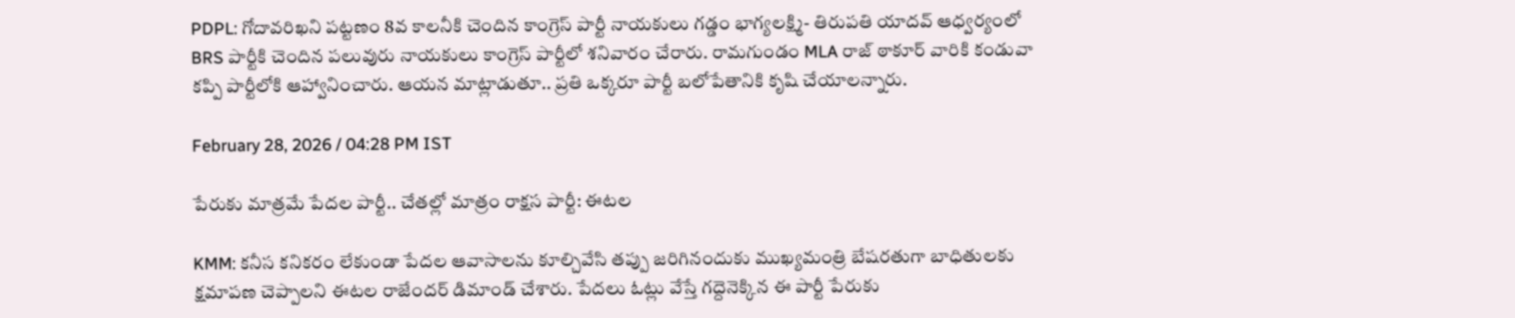PDPL: గోదావరిఖని పట్టణం 8వ కాలనీకి చెందిన కాంగ్రెస్ పార్టీ నాయకులు గడ్డం భాగ్యలక్ష్మి- తిరుపతి యాదవ్ ఆధ్వర్యంలో BRS పార్టీకి చెందిన పలువురు నాయకులు కాంగ్రెస్ పార్టీలో శనివారం చేరారు. రామగుండం MLA రాజ్ ఠాకూర్ వారికి కండువా కప్పి పార్టీలోకి ఆహ్వానించారు. ఆయన మాట్లాడుతూ.. ప్రతి ఒక్కరూ పార్టీ బలోపేతానికి కృషి చేయాలన్నారు.

February 28, 2026 / 04:28 PM IST

పేరుకు మాత్రమే పేదల పార్టీ.. చేతల్లో మాత్రం రాక్షస పార్టీ: ఈటల

KMM: కనీస కనికరం లేకుండా పేదల ఆవాసాలను కూల్చివేసి తప్పు జరిగినందుకు ముఖ్యమంత్రి బేషరతుగా బాధితులకు క్షమాపణ చెప్పాలని ఈటల రాజేందర్ డిమాండ్ చేశారు. పేదలు ఓట్లు వేస్తే గద్దెనెక్కిన ఈ పార్టీ పేరుకు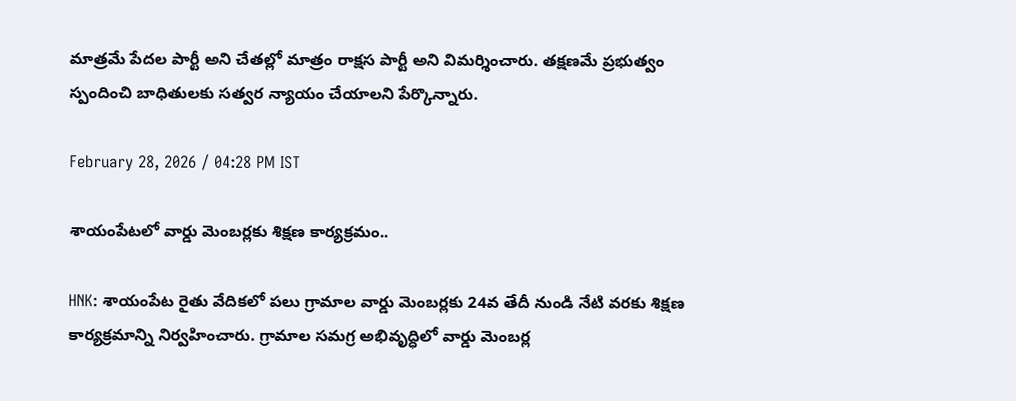మాత్రమే పేదల పార్టీ అని చేతల్లో మాత్రం రాక్షస పార్టీ అని విమర్శించారు. తక్షణమే ప్రభుత్వం స్పందించి బాధితులకు సత్వర న్యాయం చేయాలని పేర్కొన్నారు.

February 28, 2026 / 04:28 PM IST

శాయంపేటలో వార్డు మెంబర్లకు శిక్షణ కార్యక్రమం..

HNK: శాయంపేట రైతు వేదికలో పలు గ్రామాల వార్డు మెంబర్లకు 24వ తేదీ నుండి నేటి వరకు శిక్షణ కార్యక్రమాన్ని నిర్వహించారు. గ్రామాల సమగ్ర అభివృద్ధిలో వార్డు మెంబర్ల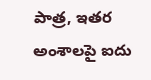పాత్ర, ఇతర అంశాలపై ఐదు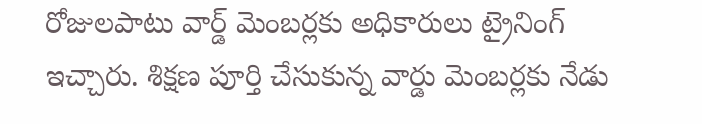రోజులపాటు వార్డ్ మెంబర్లకు అధికారులు ట్రైనింగ్ ఇచ్చారు. శిక్షణ పూర్తి చేసుకున్న వార్డు మెంబర్లకు నేడు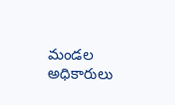మండల అధికారులు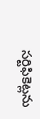సర్టిఫికెట్లను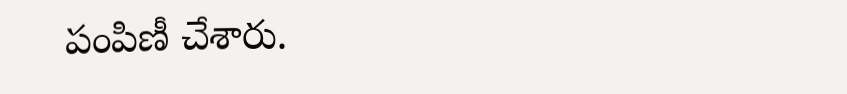పంపిణీ చేశారు.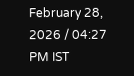February 28, 2026 / 04:27 PM IST